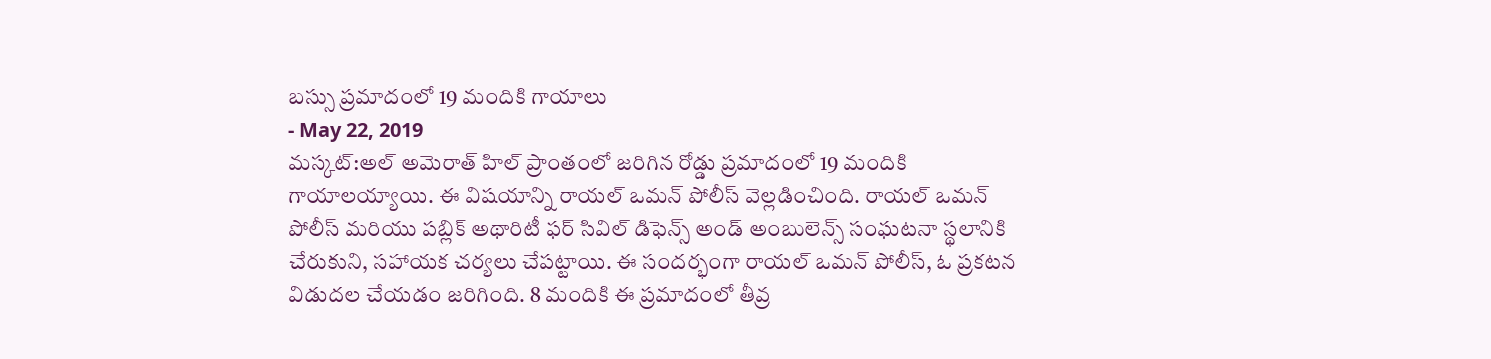బస్సు ప్రమాదంలో 19 మందికి గాయాలు
- May 22, 2019
మస్కట్:అల్ అమెరాత్ హిల్ ప్రాంతంలో జరిగిన రోడ్డు ప్రమాదంలో 19 మందికి గాయాలయ్యాయి. ఈ విషయాన్ని రాయల్ ఒమన్ పోలీస్ వెల్లడించింది. రాయల్ ఒమన్ పోలీస్ మరియు పబ్లిక్ అథారిటీ ఫర్ సివిల్ డిఫెన్స్ అండ్ అంబులెన్స్ సంఘటనా స్థలానికి చేరుకుని, సహాయక చర్యలు చేపట్టాయి. ఈ సందర్భంగా రాయల్ ఒమన్ పోలీస్, ఓ ప్రకటన విడుదల చేయడం జరిగింది. 8 మందికి ఈ ప్రమాదంలో తీవ్ర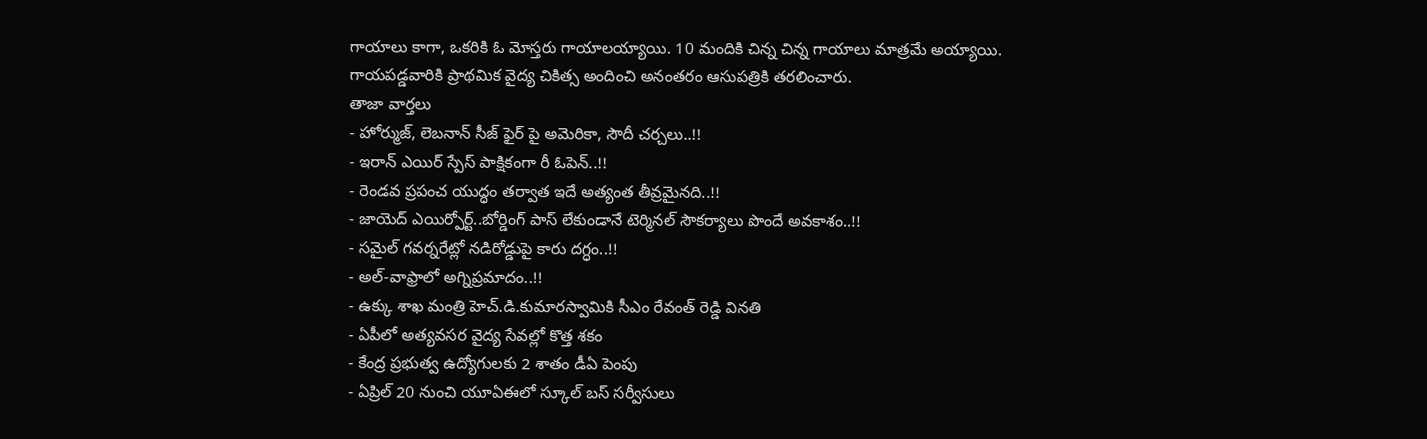గాయాలు కాగా, ఒకరికి ఓ మోస్తరు గాయాలయ్యాయి. 10 మందికి చిన్న చిన్న గాయాలు మాత్రమే అయ్యాయి. గాయపడ్డవారికి ప్రాథమిక వైద్య చికిత్స అందించి అనంతరం ఆసుపత్రికి తరలించారు.
తాజా వార్తలు
- హోర్ముజ్, లెబనాన్ సీజ్ ఫైర్ పై అమెరికా, సౌదీ చర్చలు..!!
- ఇరాన్ ఎయిర్ స్పేస్ పాక్షికంగా రీ ఓపెన్..!!
- రెండవ ప్రపంచ యుద్ధం తర్వాత ఇదే అత్యంత తీవ్రమైనది..!!
- జాయెద్ ఎయిర్పోర్ట్..బోర్డింగ్ పాస్ లేకుండానే టెర్మినల్ సౌకర్యాలు పొందే అవకాశం..!!
- సమైల్ గవర్నరేట్లో నడిరోడ్డుపై కారు దగ్ధం..!!
- అల్-వాఫ్రాలో అగ్నిప్రమాదం..!!
- ఉక్కు శాఖ మంత్రి హెచ్.డి.కుమారస్వామికి సీఎం రేవంత్ రెడ్డి వినతి
- ఏపీలో అత్యవసర వైద్య సేవల్లో కొత్త శకం
- కేంద్ర ప్రభుత్వ ఉద్యోగులకు 2 శాతం డీఏ పెంపు
- ఏప్రిల్ 20 నుంచి యూఏఈలో స్కూల్ బస్ సర్వీసులు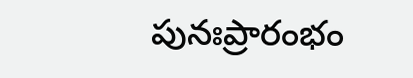పునఃప్రారంభం